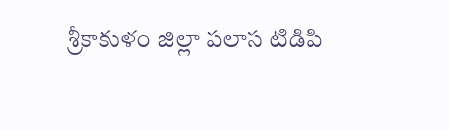శ్రీకాకుళం జిల్లా పలాస టిడిపి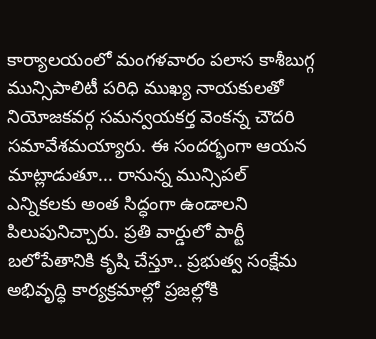కార్యాలయంలో మంగళవారం పలాస కాశీబుగ్గ మున్సిపాలిటీ పరిధి ముఖ్య నాయకులతో నియోజకవర్గ సమన్వయకర్త వెంకన్న చౌదరి సమావేశమయ్యారు. ఈ సందర్భంగా ఆయన మాట్లాడుతూ... రానున్న మున్సిపల్ ఎన్నికలకు అంత సిద్ధంగా ఉండాలని పిలుపునిచ్చారు. ప్రతి వార్డులో పార్టీ బలోపేతానికి కృషి చేస్తూ.. ప్రభుత్వ సంక్షేమ అభివృద్ధి కార్యక్రమాల్లో ప్రజల్లోకి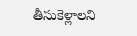తీసుకెళ్లాలని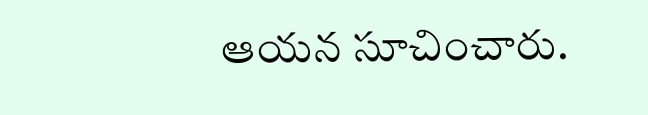ఆయన సూచించారు.